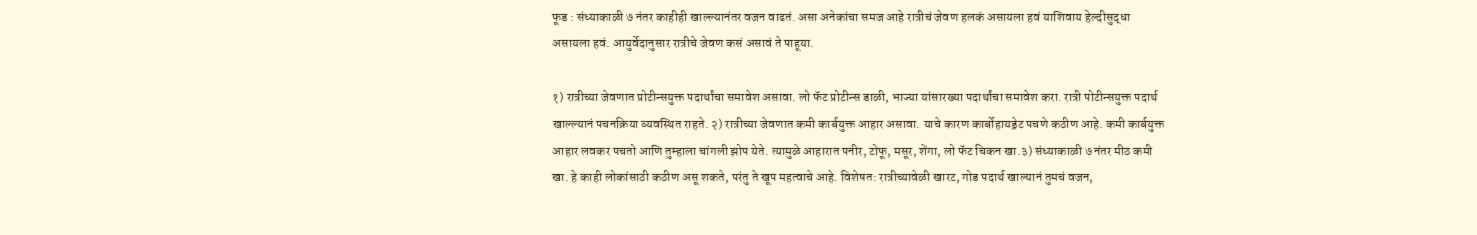फूड : संध्याकाळी ७ नंतर काहीही खाल्ल्यानंतर वजन वाढतं. असा अनेकांचा समज आहे रात्रीचं जेवण हलकं असायला हवं याशिवाय हेल्दीसुद्धा असायला हवं. आयुर्वेदानुसार रात्रीचे जेवण कसं असावं ते पाहूया.

१) रात्रीच्या जेवणात प्रोटीन्सयुक्त पदार्थांचा समावेश असावा. लो फॅट प्रोटीन्स डाळी, भाज्या यांसारख्या पदार्थांचा समावेश करा. रात्री पोटीन्सयुक्त पदार्थ खाल्ल्यानं पचनक्रिया व्यवस्थित राहते. २) रात्रीच्या जेवणात कमी कार्बयुक्त आहार असावा. याचे कारण कार्बोहायड्रेट पचणे कठीण आहे. कमी कार्बयुक्त आहार लवकर पचतो आणि तुम्हाला चांगली झोप येते. त्यामुळे आहारात पनीर, टोफू, मसूर, शेंगा, लो फॅट चिकन खा.३) संध्याकाळी ७ नंतर मीठ कमी खा. हे काही लोकांसाठी कठीण असू शकते, परंतु ते खूप महत्वाचे आहे. विशेषत: रात्रीच्यावेळी खारट, गोड पदार्थ खाल्यानं तुमचं वजन,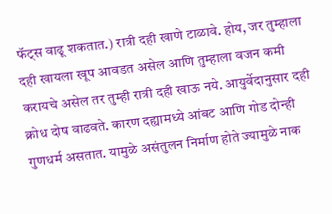फॅट्स वाढू शकतात.) रात्री दही खाणे टाळावे. होय, जर तुम्हाला दही खायला खूप आवडत असेल आणि तुम्हाला वजन कमी करायचे असेल तर तुम्ही रात्री दही खाऊ नये. आयुर्वेदानुसार दही क्रोध दोष वाढवते. कारण दह्यामध्ये आंबट आणि गोड दोन्ही गुणधर्म असतात. यामुळे असंतुलन निर्माण होते ज्यामुळे नाक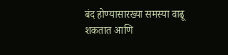बंद होण्यासारख्या समस्या वाढू शकतात आणि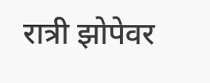रात्री झोपेवर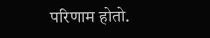परिणाम होतो.